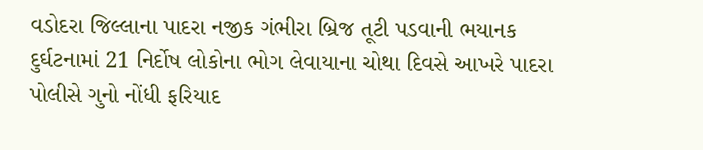વડોદરા જિલ્લાના પાદરા નજીક ગંભીરા બ્રિજ તૂટી પડવાની ભયાનક દુર્ઘટનામાં 21 નિર્દોષ લોકોના ભોગ લેવાયાના ચોથા દિવસે આખરે પાદરા પોલીસે ગુનો નોંધી ફરિયાદ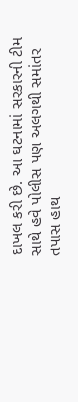દાખલ કરી છે. આ ઘટનામાં સરકારની ટીમ સાથે હવે પોલીસ પણ અલગથી સમાંતર તપાસ હાથ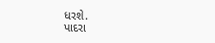ધરશે.
પાદરા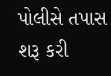પોલીસે તપાસ શરૂ કરી